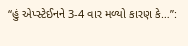“હું એપ્સ્ટેઈનને 3-4 વાર મળ્યો કારણ કે…”: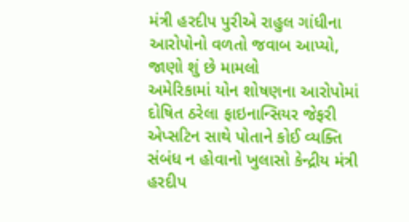મંત્રી હરદીપ પુરીએ રાહુલ ગાંધીના આરોપોનો વળતો જવાબ આપ્યો, જાણો શું છે મામલો
અમેરિકામાં યોન શોષણના આરોપોમાં દોષિત ઠરેલા ફાઇનાન્સિયર જેફરી એપ્સટિન સાથે પોતાને કોઈ વ્યક્તિ સંબંધ ન હોવાનો ખુલાસો કેન્દ્રીય મંત્રી હરદીપ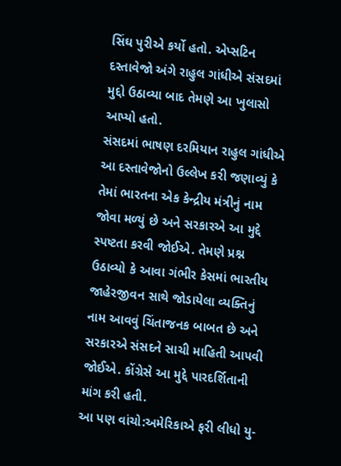સિંઘ પુરીએ કર્યો હતો. એપ્સટિન દસ્તાવેજો અંગે રાહુલ ગાંધીએ સંસદમાં મુદ્દો ઉઠાવ્યા બાદ તેમણે આ ખુલાસો આપ્યો હતો.
સંસદમાં ભાષણ દરમિયાન રાહુલ ગાંધીએ આ દસ્તાવેજોનો ઉલ્લેખ કરી જણાવ્યું કે તેમાં ભારતના એક કેન્દ્રીય મંત્રીનું નામ જોવા મળ્યું છે અને સરકારએ આ મુદ્દે સ્પષ્ટતા કરવી જોઈએ. તેમણે પ્રશ્ન ઉઠાવ્યો કે આવા ગંભીર કેસમાં ભારતીય જાહેરજીવન સાથે જોડાયેલા વ્યક્તિનું નામ આવવું ચિંતાજનક બાબત છે અને સરકારએ સંસદને સાચી માહિતી આપવી જોઈએ. કોંગ્રેસે આ મુદ્દે પારદર્શિતાની માંગ કરી હતી.
આ પણ વાંચો:અમેરિકાએ ફરી લીધો યુ-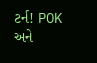ટર્ન! POK અને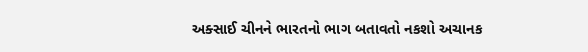અક્સાઈ ચીનને ભારતનો ભાગ બતાવતો નકશો અચાનક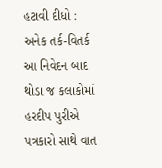હટાવી દીધો : અનેક તર્ક-વિતર્ક
આ નિવેદન બાદ થોડા જ કલાકોમાં હરદીપ પુરીએ પત્રકારો સાથે વાત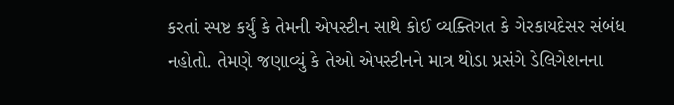કરતાં સ્પષ્ટ કર્યું કે તેમની એપસ્ટીન સાથે કોઈ વ્યક્તિગત કે ગેરકાયદેસર સંબંધ નહોતો. તેમણે જણાવ્યું કે તેઓ એપસ્ટીનને માત્ર થોડા પ્રસંગે ડેલિગેશનના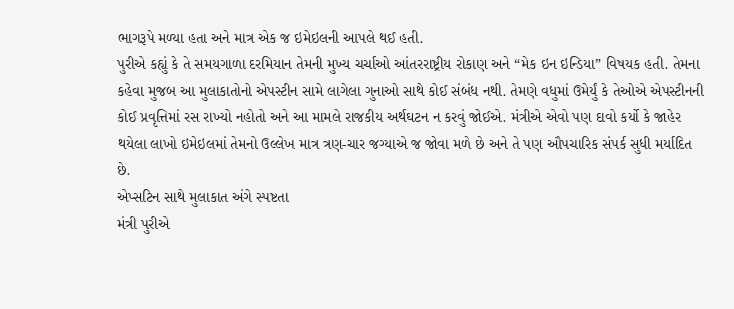ભાગરૂપે મળ્યા હતા અને માત્ર એક જ ઇમેઇલની આપલે થઈ હતી.
પુરીએ કહ્યું કે તે સમયગાળા દરમિયાન તેમની મુખ્ય ચર્ચાઓ આંતરરાષ્ટ્રીય રોકાણ અને “મેક ઇન ઇન્ડિયા” વિષયક હતી. તેમના કહેવા મુજબ આ મુલાકાતોનો એપસ્ટીન સામે લાગેલા ગુનાઓ સાથે કોઈ સંબંધ નથી. તેમણે વધુમાં ઉમેર્યું કે તેઓએ એપસ્ટીનની કોઈ પ્રવૃત્તિમાં રસ રાખ્યો નહોતો અને આ મામલે રાજકીય અર્થઘટન ન કરવું જોઈએ. મંત્રીએ એવો પણ દાવો કર્યો કે જાહેર થયેલા લાખો ઇમેઇલમાં તેમનો ઉલ્લેખ માત્ર ત્રણ-ચાર જગ્યાએ જ જોવા મળે છે અને તે પણ ઔપચારિક સંપર્ક સુધી મર્યાદિત છે.
એપ્સટિન સાથે મુલાકાત અંગે સ્પષ્ટતા
મંત્રી પુરીએ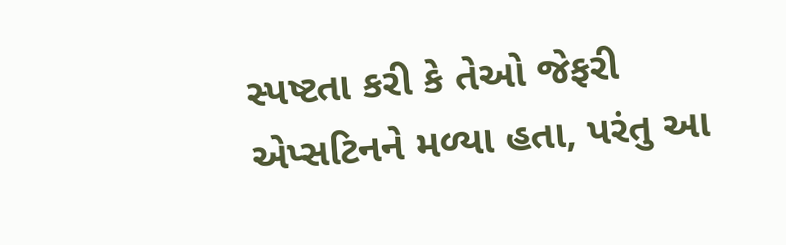સ્પષ્ટતા કરી કે તેઓ જેફરી એપ્સટિનને મળ્યા હતા, પરંતુ આ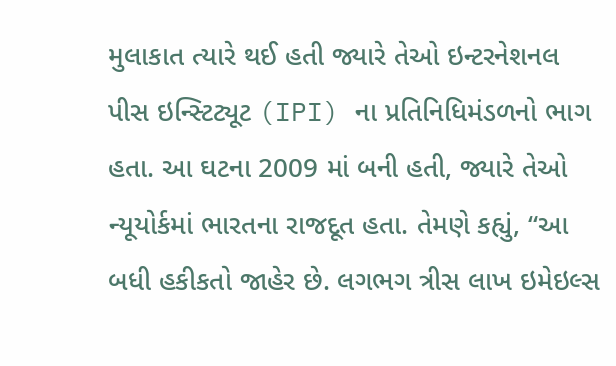મુલાકાત ત્યારે થઈ હતી જ્યારે તેઓ ઇન્ટરનેશનલ પીસ ઇન્સ્ટિટ્યૂટ (IPI) ના પ્રતિનિધિમંડળનો ભાગ હતા. આ ઘટના 2009 માં બની હતી, જ્યારે તેઓ ન્યૂયોર્કમાં ભારતના રાજદૂત હતા. તેમણે કહ્યું, “આ બધી હકીકતો જાહેર છે. લગભગ ત્રીસ લાખ ઇમેઇલ્સ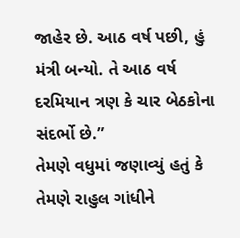જાહેર છે. આઠ વર્ષ પછી, હું મંત્રી બન્યો. તે આઠ વર્ષ દરમિયાન ત્રણ કે ચાર બેઠકોના સંદર્ભો છે.”
તેમણે વધુમાં જણાવ્યું હતું કે તેમણે રાહુલ ગાંધીને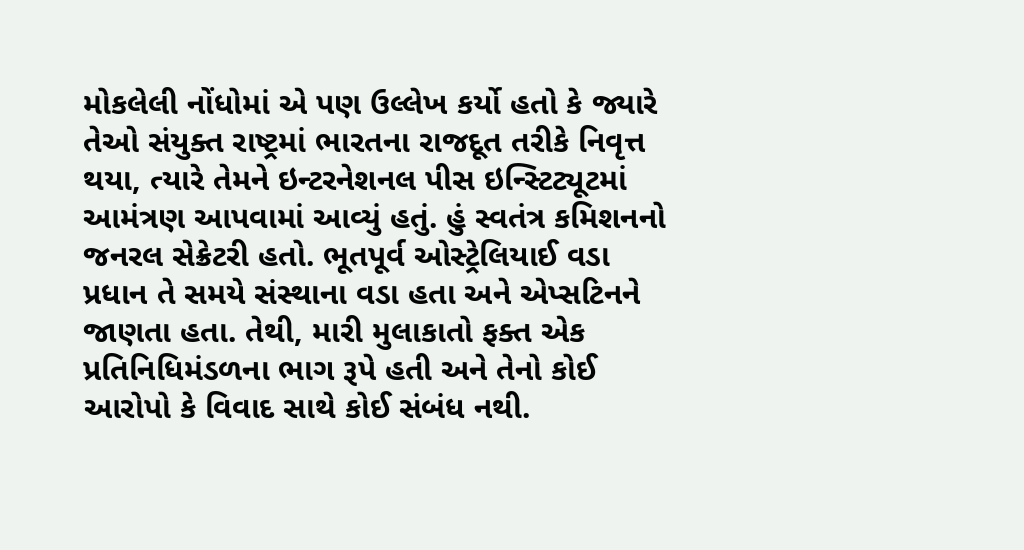મોકલેલી નોંધોમાં એ પણ ઉલ્લેખ કર્યો હતો કે જ્યારે તેઓ સંયુક્ત રાષ્ટ્રમાં ભારતના રાજદૂત તરીકે નિવૃત્ત થયા, ત્યારે તેમને ઇન્ટરનેશનલ પીસ ઇન્સ્ટિટ્યૂટમાં આમંત્રણ આપવામાં આવ્યું હતું. હું સ્વતંત્ર કમિશનનો જનરલ સેક્રેટરી હતો. ભૂતપૂર્વ ઓસ્ટ્રેલિયાઈ વડા પ્રધાન તે સમયે સંસ્થાના વડા હતા અને એપ્સટિનને જાણતા હતા. તેથી, મારી મુલાકાતો ફક્ત એક પ્રતિનિધિમંડળના ભાગ રૂપે હતી અને તેનો કોઈ આરોપો કે વિવાદ સાથે કોઈ સંબંધ નથી.